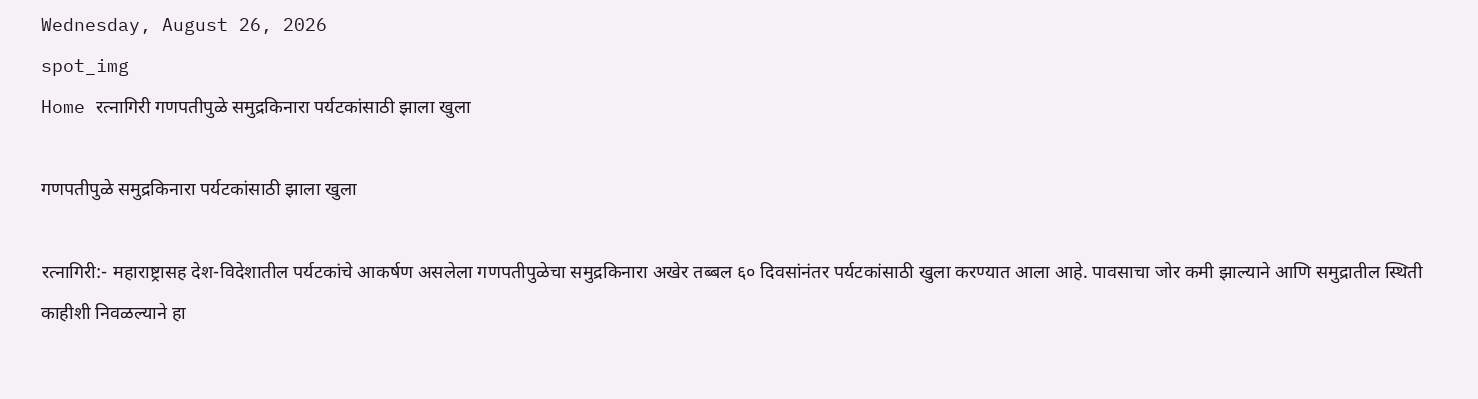Wednesday, August 26, 2026
spot_img
Home रत्नागिरी गणपतीपुळे समुद्रकिनारा पर्यटकांसाठी झाला खुला

गणपतीपुळे समुद्रकिनारा पर्यटकांसाठी झाला खुला

रत्नागिरी:- महाराष्ट्रासह देश-विदेशातील पर्यटकांचे आकर्षण असलेला गणपतीपुळेचा समुद्रकिनारा अखेर तब्बल ६० दिवसांनंतर पर्यटकांसाठी खुला करण्यात आला आहे. पावसाचा जोर कमी झाल्याने आणि समुद्रातील स्थिती काहीशी निवळल्याने हा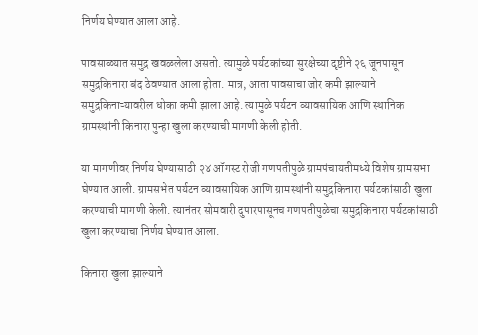निर्णय घेण्यात आला आहे.

पावसाळ्यात समुद्र खवळलेला असतो. त्यामुळे पर्यटकांच्या सुरक्षेच्या दृष्टीने २६ जूनपासून समुद्रकिनारा बंद ठेवण्यात आला होता. मात्र, आता पावसाचा जोर कमी झाल्याने समुद्रकिनाऱ्यावरील धोका कमी झाला आहे. त्यामुळे पर्यटन व्यावसायिक आणि स्थानिक ग्रामस्थांनी किनारा पुन्हा खुला करण्याची मागणी केली होती.

या मागणीवर निर्णय घेण्यासाठी २४ ऑगस्ट रोजी गणपतीपुळे ग्रामपंचायतीमध्ये विशेष ग्रामसभा घेण्यात आली. ग्रामसभेत पर्यटन व्यावसायिक आणि ग्रामस्थांनी समुद्रकिनारा पर्यटकांसाठी खुला करण्याची मागणी केली. त्यानंतर सोमवारी दुपारपासूनच गणपतीपुळेचा समुद्रकिनारा पर्यटकांसाठी खुला करण्याचा निर्णय घेण्यात आला.

किनारा खुला झाल्याने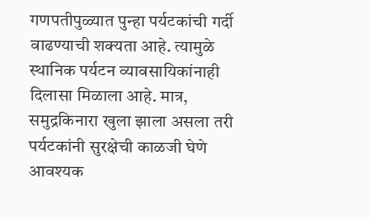गणपतीपुळ्यात पुन्हा पर्यटकांची गर्दी वाढण्याची शक्यता आहे. त्यामुळे स्थानिक पर्यटन व्यावसायिकांनाही दिलासा मिळाला आहे. मात्र, समुद्रकिनारा खुला झाला असला तरी पर्यटकांनी सुरक्षेची काळजी घेणे आवश्यक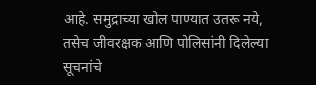आहे. समुद्राच्या खोल पाण्यात उतरू नये, तसेच जीवरक्षक आणि पोलिसांनी दिलेल्या सूचनांचे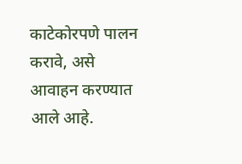काटेकोरपणे पालन करावे, असे आवाहन करण्यात आले आहे.